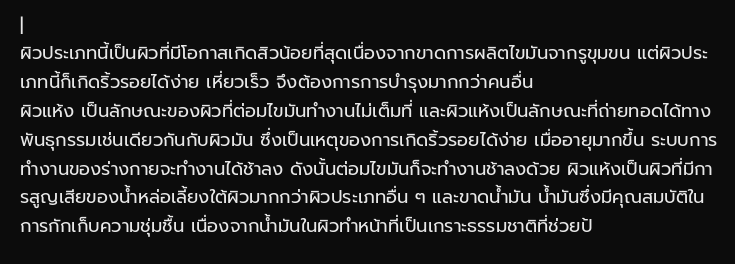|
ผิวประเภทนี้เป็นผิวที่มีโอกาสเกิดสิวน้อยที่สุดเนื่องจากขาดการผลิตไขมันจากรูขุมขน แต่ผิวประเภทนี้ก็เกิดริ้วรอยได้ง่าย เหี่ยวเร็ว จึงต้องการการบำรุงมากกว่าคนอื่น
ผิวแห้ง เป็นลักษณะของผิวที่ต่อมไขมันทำงานไม่เต็มที่ และผิวแห้งเป็นลักษณะที่ถ่ายทอดได้ทางพันธุกรรมเช่นเดียวกันกับผิวมัน ซึ่งเป็นเหตุของการเกิดริ้วรอยได้ง่าย เมื่ออายุมากขึ้น ระบบการทำงานของร่างกายจะทำงานได้ช้าลง ดังนั้นต่อมไขมันก็จะทำงานช้าลงด้วย ผิวแห้งเป็นผิวที่มีการสูญเสียของน้ำหล่อเลี้ยงใต้ผิวมากกว่าผิวประเภทอื่น ๆ และขาดน้ำมัน น้ำมันซึ่งมีคุณสมบัติในการกักเก็บความชุ่มชื้น เนื่องจากน้ำมันในผิวทำหน้าที่เป็นเกราะธรรมชาติที่ช่วยป้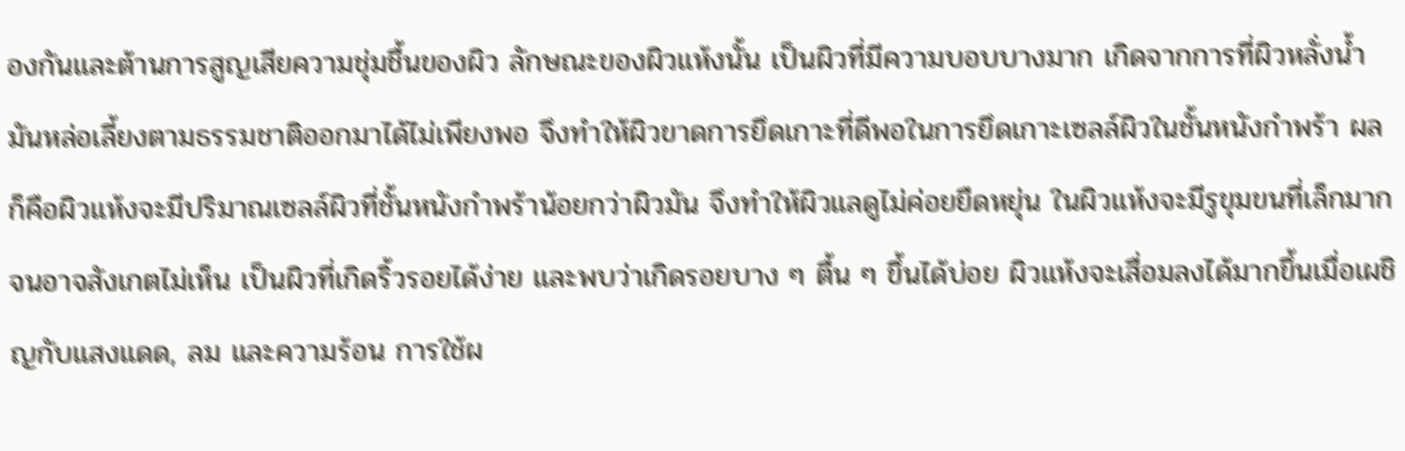องกันและต้านการสูญเสียความชุ่มชื้นของผิว ลักษณะของผิวแห้งนั้น เป็นผิวที่มีความบอบบางมาก เกิดจากการที่ผิวหลั่งน้ำมันหล่อเลี้ยงตามธรรมชาติออกมาได้ไม่เพียงพอ จึงทำให้ผิวขาดการยึดเกาะที่ดีพอในการยึดเกาะเซลล์ผิวในชั้นหนังกำพร้า ผลก็คือผิวแห้งจะมีปริมาณเซลล์ผิวที่ชั้นหนังกำพร้าน้อยกว่าผิวมัน จึงทำให้ผิวแลดูไม่ค่อยยืดหยุ่น ในผิวแห้งจะมีรูขุมขนที่เล็กมากจนอาจสังเกตไม่เห็น เป็นผิวที่เกิดริ้วรอยได้ง่าย และพบว่าเกิดรอยบาง ๆ ตื้น ๆ ขึ้นได้บ่อย ผิวแห้งจะเสื่อมลงได้มากขึ้นเมื่อเผชิญกับแสงแดด, ลม และความร้อน การใช้ผ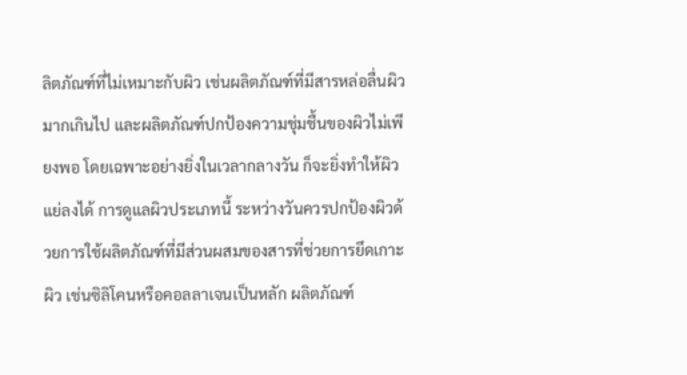ลิตภัณฑ์ที่ไม่เหมาะกับผิว เช่นผลิตภัณฑ์ที่มีสารหล่อลื่นผิวมากเกินไป และผลิตภัณฑ์ปกป้องความชุ่มชื้นของผิวไม่เพียงพอ โดยเฉพาะอย่างยิ่งในเวลากลางวัน ก็จะยิ่งทำให้ผิวแย่ลงได้ การดูแลผิวประเภทนี้ ระหว่างวันควรปกป้องผิวด้วยการใช้ผลิตภัณฑ์ที่มีส่วนผสมของสารที่ช่วยการยึดเกาะผิว เช่นซิลิโคนหรือคอลลาเจนเป็นหลัก ผลิตภัณฑ์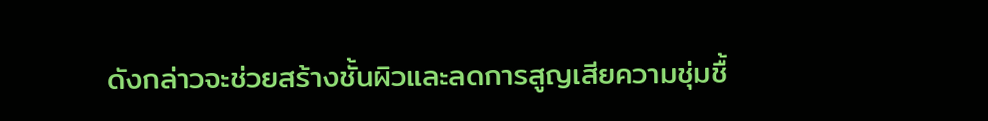ดังกล่าวจะช่วยสร้างชั้นผิวและลดการสูญเสียความชุ่มชื้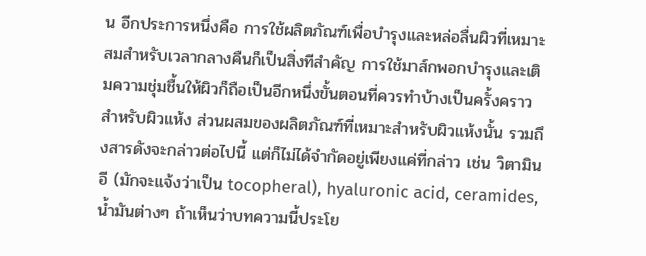น อีกประการหนึ่งคือ การใช้ผลิตภัณฑ์เพื่อบำรุงและหล่อลื่นผิวที่เหมาะสมสำหรับเวลากลางคืนก็เป็นสิ่งทีสำคัญ การใช้มาส์กพอกบำรุงและเติมความชุ่มชื้นให้ผิวก็ถือเป็นอีกหนึ่งขั้นตอนที่ควรทำบ้างเป็นครั้งคราวสำหรับผิวแห้ง ส่วนผสมของผลิตภัณฑ์ที่เหมาะสำหรับผิวแห้งนั้น รวมถึงสารดังจะกล่าวต่อไปนี้ แต่ก็ไม่ได้จำกัดอยู่เพียงแค่ที่กล่าว เช่น วิตามินอี (มักจะแจ้งว่าเป็น tocopheral), hyaluronic acid, ceramides, น้ำมันต่างๆ ถ้าเห็นว่าบทความนี้ประโย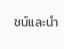ชน์และนำ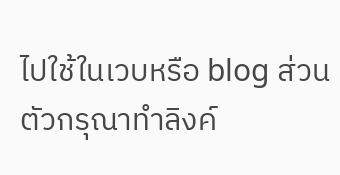ไปใช้ในเวบหรือ blog ส่วนตัวกรุณาทำลิงค์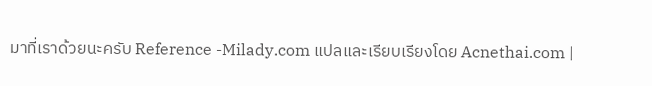มาที่เราด้วยนะครับ Reference -Milady.com แปลและเรียบเรียงโดย Acnethai.com |